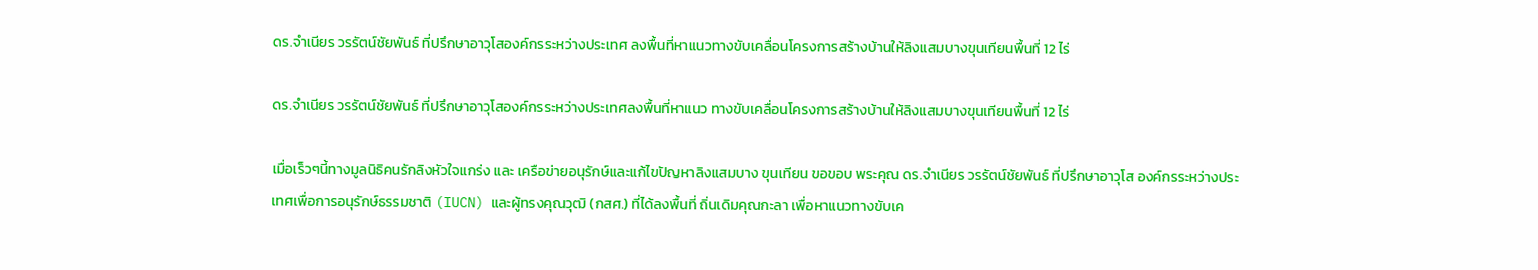ดร.จำเนียร วรรัตน์ชัยพันธ์ ที่ปรึกษาอาวุโสองค์กรระหว่างประเทศ ลงพื้นที่หาแนวทางขับเคลื่อนโครงการสร้างบ้านให้ลิงแสมบางขุนเทียนพื้นที่ 12 ไร่

ดร.จำเนียร วรรัตน์ชัยพันธ์ ที่ปรึกษาอาวุโสองค์กรระหว่างประเทศลงพื้นที่หาแนว ทางขับเคลื่อนโครงการสร้างบ้านให้ลิงแสมบางขุนเทียนพื้นที่ 12 ไร่

เมื่อเร็วๆนี้ทางมูลนิธิคนรักลิงหัวใจแกร่ง และ เครือข่ายอนุรักษ์และแก้ไขปัญหาลิงแสมบาง ขุนเทียน ขอขอบ พระคุณ ดร.จำเนียร วรรัตน์ชัยพันธ์ ที่ปรึกษาอาวุโส องค์กรระหว่างประเทศเพื่อการอนุรักษ์ธรรมชาติ (IUCN) และผู้ทรงคุณวุฒิ (กสศ.) ที่ได้ลงพื้นที่ ถิ่นเดิมคุณกะลา เพื่อหาแนวทางขับเค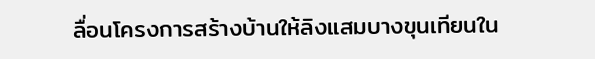ลื่อนโครงการสร้างบ้านให้ลิงแสมบางขุนเทียนใน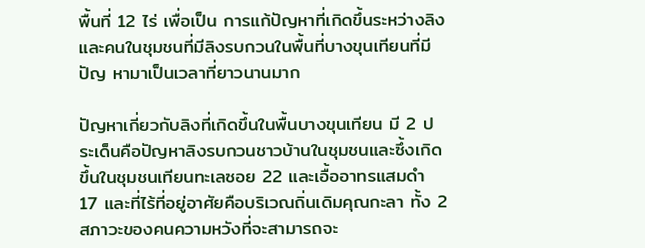พื้นที่ 12 ไร่ เพื่อเป็น การแก้ปัญหาที่เกิดขึ้นระหว่างลิงและคนในชุมชนที่มีลิงรบกวนในพื้นที่บางขุนเทียนที่มีปัญ หามาเป็นเวลาที่ยาวนานมาก

ปัญหาเกี่ยวกับลิงที่เกิดขึ้นในพื้นบางขุนเทียน มี 2 ประเด็นคือปัญหาลิงรบกวนชาวบ้านในชุมชนและซึ้งเกิดขึ้นในชุมชนเทียนทะเลซอย 22 และเอื้ออาทรแสมดำ 17 และที่ไร้ที่อยู่อาศัยคือบริเวณถิ่นเดิมคุณกะลา ทั้ง 2 สภาวะของคนความหวังที่จะสามารถจะ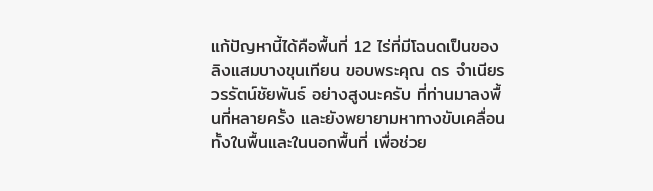แก้ปัญหานี้ได้คือพื้นที่ 12 ไร่ที่มีโฉนดเป็นของลิงแสมบางขุนเทียน ขอบพระคุณ ดร จำเนียร วรรัตน์ชัยพันธ์ อย่างสูงนะครับ ที่ท่านมาลงพื้นที่หลายครั้ง และยังพยายามหาทางขับเคลื่อนทั้งในพื้นและในนอกพื้นที่ เพื่อช่วย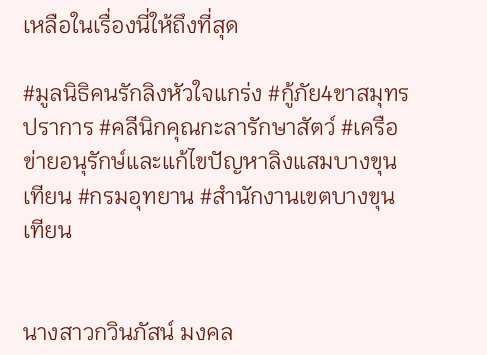เหลือในเรื่องนี่ให้ถึงที่สุด

#มูลนิธิคนรักลิงหัวใจแกร่ง #กู้ภัย4ขาสมุทรปราการ #คลีนิกคุณกะลารักษาสัตว์ #เครือข่ายอนุรักษ์และแก้ไขปัญหาลิงแสมบางขุนเทียน #กรมอุทยาน #สำนักงานเขตบางขุนเทียน


นางสาวกวินภัสน์ มงคล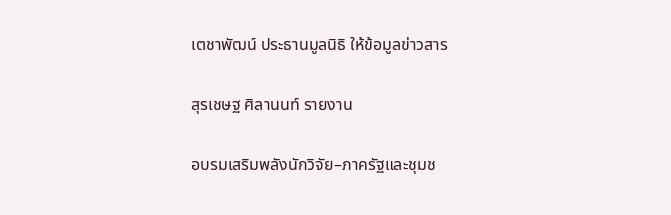เตชาพัฒน์ ประธานมูลนิธิ ให้ข้อมูลข่าวสาร

สุรเชษฐ ศิลานนท์ รายงาน

อบรมเสริมพลังนักวิจัย–ภาครัฐและชุมช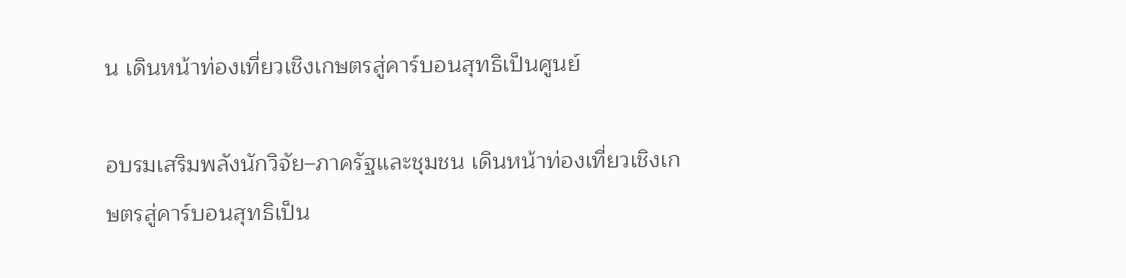น เดินหน้าท่องเที่ยวเชิงเกษตรสู่คาร์บอนสุทธิเป็นศูนย์

อบรมเสริมพลังนักวิจัย–ภาครัฐและชุมชน เดินหน้าท่องเที่ยวเชิงเกษตรสู่คาร์บอนสุทธิเป็น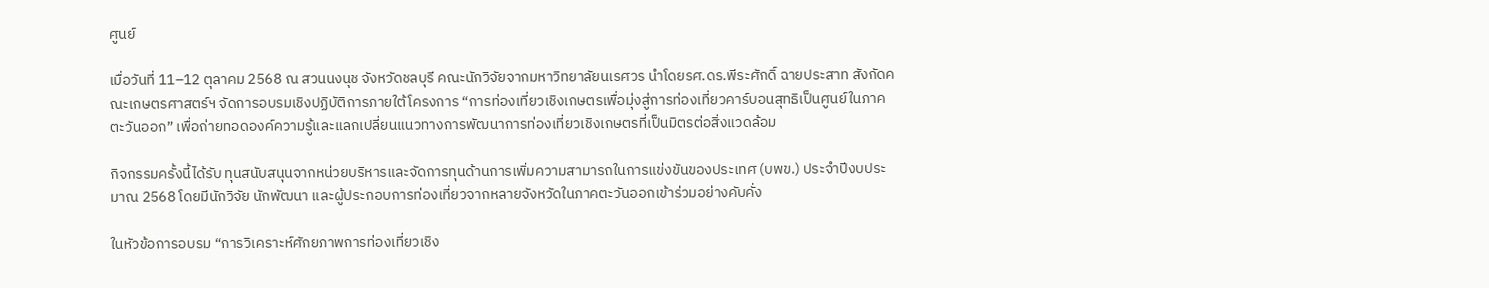ศูนย์

เมื่อวันที่ 11–12 ตุลาคม 2568 ณ สวนนงนุช จังหวัดชลบุรี คณะนักวิจัยจากมหาวิทยาลัยนเรศวร นำโดยรศ.ดร.พีระศักดิ์ ฉายประสาท สังกัดคณะเกษตรศาสตร์ฯ จัดการอบรมเชิงปฏิบัติการภายใต้โครงการ “การท่องเที่ยวเชิงเกษตรเพื่อมุ่งสู่การท่องเที่ยวคาร์บอนสุทธิเป็นศูนย์ในภาคตะวันออก” เพื่อถ่ายทอดองค์ความรู้และแลกเปลี่ยนแนวทางการพัฒนาการท่องเที่ยวเชิงเกษตรที่เป็นมิตรต่อสิ่งแวดล้อม

กิจกรรมครั้งนี้ได้รับ ทุนสนับสนุนจากหน่วยบริหารและจัดการทุนด้านการเพิ่มความสามารถในการแข่งขันของประเทศ (บพข.) ประจำปีงบประมาณ 2568 โดยมีนักวิจัย นักพัฒนา และผู้ประกอบการท่องเที่ยวจากหลายจังหวัดในภาคตะวันออกเข้าร่วมอย่างคับคั่ง

ในหัวข้อการอบรม “การวิเคราะห์ศักยภาพการท่องเที่ยวเชิง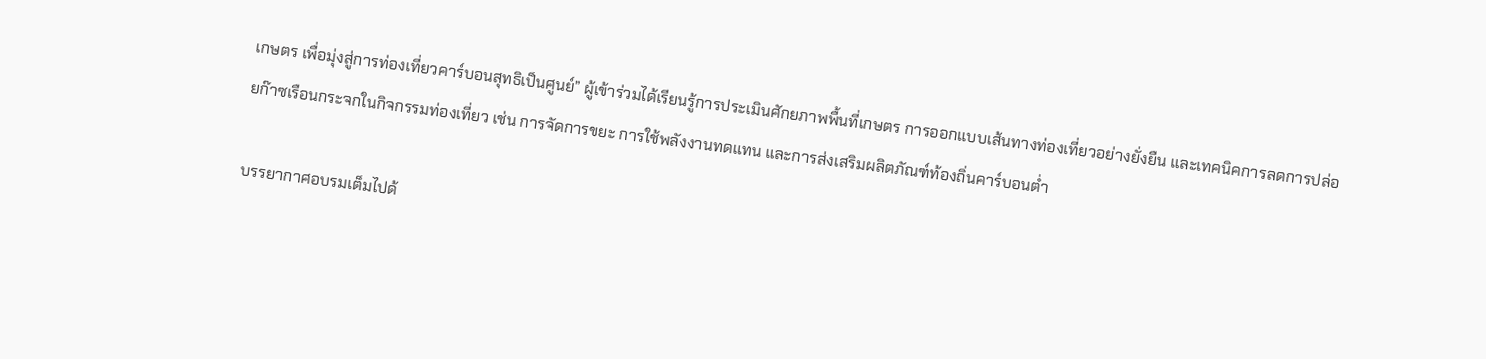เกษตร เพื่อมุ่งสู่การท่องเที่ยวคาร์บอนสุทธิเป็นศูนย์” ผู้เข้าร่วมได้เรียนรู้การประเมินศักยภาพพื้นที่เกษตร การออกแบบเส้นทางท่องเที่ยวอย่างยั่งยืน และเทคนิคการลดการปล่อยก๊าซเรือนกระจกในกิจกรรมท่องเที่ยว เช่น การจัดการขยะ การใช้พลังงานทดแทน และการส่งเสริมผลิตภัณฑ์ท้องถิ่นคาร์บอนต่ำ

บรรยากาศอบรมเต็มไปด้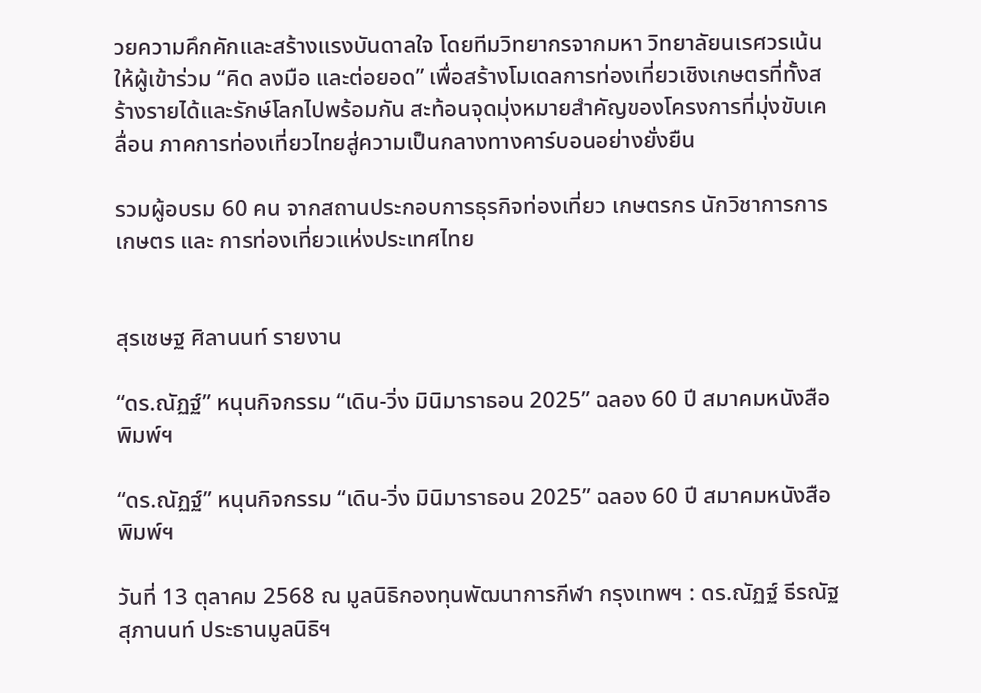วยความคึกคักและสร้างแรงบันดาลใจ โดยทีมวิทยากรจากมหา วิทยาลัยนเรศวรเน้นให้ผู้เข้าร่วม “คิด ลงมือ และต่อยอด” เพื่อสร้างโมเดลการท่องเที่ยวเชิงเกษตรที่ทั้งสร้างรายได้และรักษ์โลกไปพร้อมกัน สะท้อนจุดมุ่งหมายสำคัญของโครงการที่มุ่งขับเคลื่อน ภาคการท่องเที่ยวไทยสู่ความเป็นกลางทางคาร์บอนอย่างยั่งยืน

รวมผู้อบรม 60 คน จากสถานประกอบการธุรกิจท่องเที่ยว เกษตรกร นักวิชาการการเกษตร และ การท่องเที่ยวแห่งประเทศไทย


สุรเชษฐ ศิลานนท์ รายงาน

“ดร.ณัฏฐ์” หนุนกิจกรรม “เดิน-วิ่ง มินิมาราธอน 2025” ฉลอง 60 ปี สมาคมหนังสือพิมพ์ฯ

“ดร.ณัฏฐ์” หนุนกิจกรรม “เดิน-วิ่ง มินิมาราธอน 2025” ฉลอง 60 ปี สมาคมหนังสือพิมพ์ฯ

วันที่ 13 ตุลาคม 2568 ณ มูลนิธิกองทุนพัฒนาการกีฬา กรุงเทพฯ : ดร.ณัฏฐ์ ธีรณัฐสุภานนท์ ประธานมูลนิธิฯ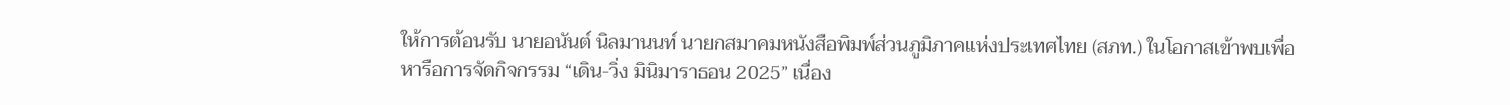ให้การต้อนรับ นายอนันต์ นิลมานนท์ นายกสมาคมหนังสือพิมพ์ส่วนภูมิภาคแห่งประเทศไทย (สภท.) ในโอกาสเข้าพบเพื่อหารือการจัดกิจกรรม “เดิน-วิ่ง มินิมาราธอน 2025” เนื่อง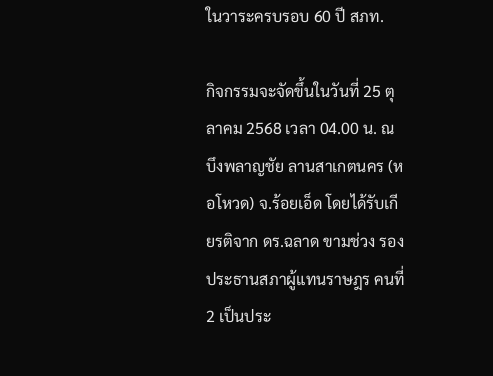ในวาระครบรอบ 60 ปี สภท.

กิจกรรมจะจัดขึ้นในวันที่ 25 ตุลาคม 2568 เวลา 04.00 น. ณ บึงพลาญชัย ลานสาเกตนคร (หอโหวด) จ.ร้อยเอ็ด โดยได้รับเกียรติจาก ดร.ฉลาด ขามช่วง รองประธานสภาผู้แทนราษฎร คนที่ 2 เป็นประ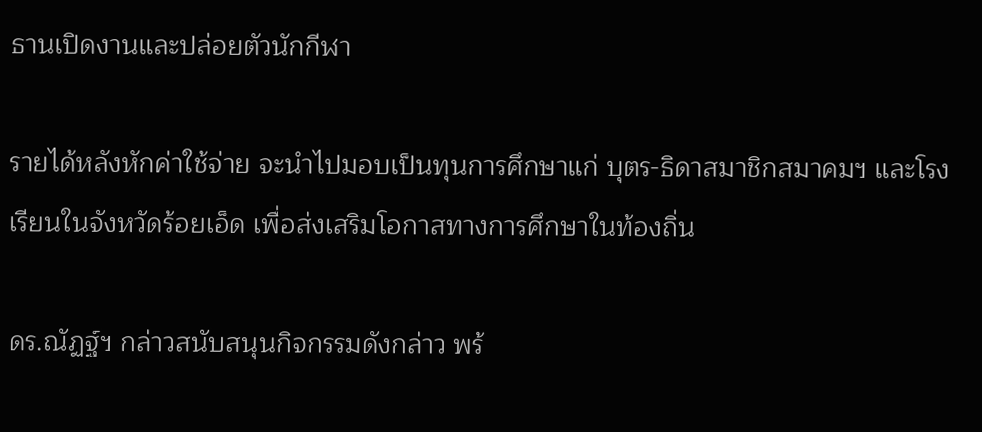ธานเปิดงานและปล่อยตัวนักกีฬา

รายได้หลังหักค่าใช้จ่าย จะนำไปมอบเป็นทุนการศึกษาแก่ บุตร-ธิดาสมาชิกสมาคมฯ และโรงเรียนในจังหวัดร้อยเอ็ด เพื่อส่งเสริมโอกาสทางการศึกษาในท้องถิ่น

ดร.ณัฏฐ์ฯ กล่าวสนับสนุนกิจกรรมดังกล่าว พร้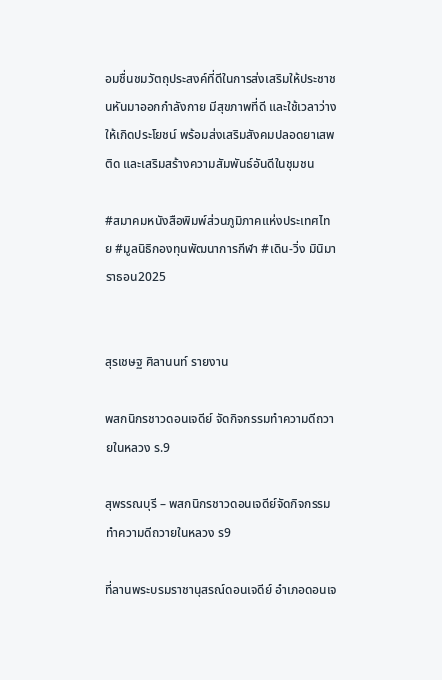อมชื่นชมวัตถุประสงค์ที่ดีในการส่งเสริมให้ประชาชนหันมาออกกำลังกาย มีสุขภาพที่ดี และใช้เวลาว่างให้เกิดประโยชน์ พร้อมส่งเสริมสังคมปลอดยาเสพติด และเสริมสร้างความสัมพันธ์อันดีในชุมชน

#สมาคมหนังสือพิมพ์ส่วนภูมิภาคแห่งประเทศไทย #มูลนิธิกองทุนพัฒนาการกีฬา #เดิน-วิ่ง มินิมาราธอน2025


สุรเชษฐ ศิลานนท์ รายงาน

พสกนิกรชาวดอนเจดีย์ จัดกิจกรรมทำความดีถวายในหลวง ร.9

สุพรรณบุรี – พสกนิกรชาวดอนเจดีย์จัดกิจกรรมทำความดีถวายในหลวง ร9

ที่ลานพระบรมราชานุสรณ์ดอนเจดีย์ อำเภอดอนเจ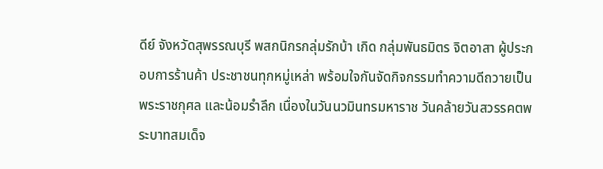ดีย์ จังหวัดสุพรรณบุรี พสกนิกรกลุ่มรักบ้า เกิด กลุ่มพันธมิตร จิตอาสา ผู้ประกอบการร้านค้า ประชาชนทุกหมู่เหล่า พร้อมใจกันจัดกิจกรรมทำความดีถวายเป็นพระราชกุศล และน้อมรำลึก เนื่องในวันนวมินทรมหาราช วันคล้ายวันสวรรคตพระบาทสมเด็จ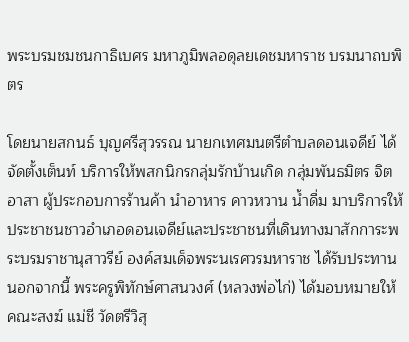พระบรมชมชนกาธิเบศร มหาภูมิพลอดุลยเดชมหาราช บรมนาถบพิตร

โดยนายสกนธ์ บุญศรีสุวรรณ นายกเทศมนตรีตำบลดอนเจดีย์ ได้จัดตั้งเต็นท์ บริการให้พสกนิกรกลุ่มรักบ้านเกิด กลุ่มพันธมิตร จิตอาสา ผู้ประกอบการร้านค้า นำอาหาร คาวหวาน น้ำดื่ม มาบริการให้ประชาชนชาวอำเภอดอนเจดีย์และประชาชนที่เดินทางมาสักการะพระบรมราชานุสาวรีย์ องค์สมเด็จพระนเรศวรมหาราช ได้รับประทาน นอกจากนี้ พระครูพิทักษ์ศาสนวงศ์ (หลวงพ่อไก่) ได้มอบหมายให้ คณะสงฆ์ แม่ชี วัดตรีวิสุ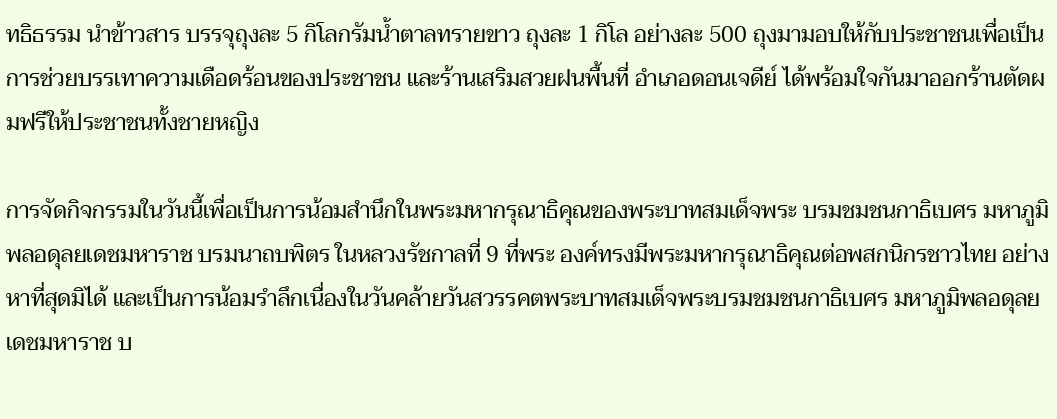ทธิธรรม นำข้าวสาร บรรจุถุงละ 5 กิโลกรัมน้ำตาลทรายขาว ถุงละ 1 กิโล อย่างละ 500 ถุงมามอบให้กับประชาชนเพื่อเป็นการช่วยบรรเทาความเดือดร้อนของประชาชน และร้านเสริมสวยฝนพื้นที่ อำเภอดอนเจดีย์ ได้พร้อมใจกันมาออกร้านตัดผมฟรีให้ประชาชนทั้งชายหญิง

การจัดกิจกรรมในวันนี้เพื่อเป็นการน้อมสำนึกในพระมหากรุณาธิคุณของพระบาทสมเด็จพระ บรมชมชนกาธิเบศร มหาภูมิพลอดุลยเดชมหาราช บรมนาถบพิตร ในหลวงรัชกาลที่ 9 ที่พระ องค์ทรงมีพระมหากรุณาธิคุณต่อพสกนิกรชาวไทย อย่างหาที่สุดมิได้ และเป็นการน้อมรำลึกเนื่องในวันคล้ายวันสวรรคตพระบาทสมเด็จพระบรมชมชนกาธิเบศร มหาภูมิพลอดุลยเดชมหาราช บ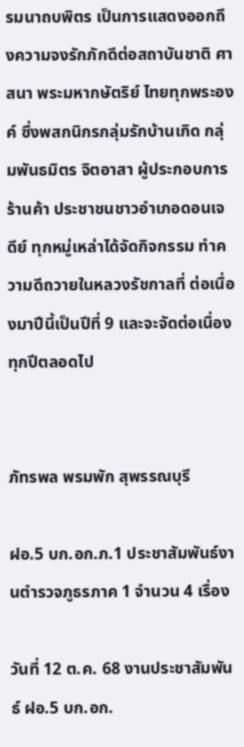รมนาถบพิตร เป็นการแสดงออกถึงความจงรักภักดีต่อสถาบันชาติ ศาสนา พระมหากษัตริย์ ไทยทุกพระองค์ ซึ่งพสกนิกรกลุ่มรักบ้านเกิด กลุ่มพันธมิตร จิตอาสา ผู้ประกอบการร้านค้า ประชาชนชาวอำเภอดอนเจดีย์ ทุกหมู่เหล่าได้จัดกิจกรรม ทำความดีถวายในหลวงรัชกาลที่ ต่อเนื่องมาปีนี้เป็นปีที่ 9 และจะจัดต่อเนื่องทุกปีตลอดไป


ภัทรพล พรมพัก สุพรรณบุรี

ฝอ.5 บก.อก.ภ.1 ประชาสัมพันธ์งานตำรวจภูธรภาค 1 จำนวน 4 เรื่อง

วันที่ 12 ต.ค. 68 งานประชาสัมพันธ์ ฝอ.5 บก.อก.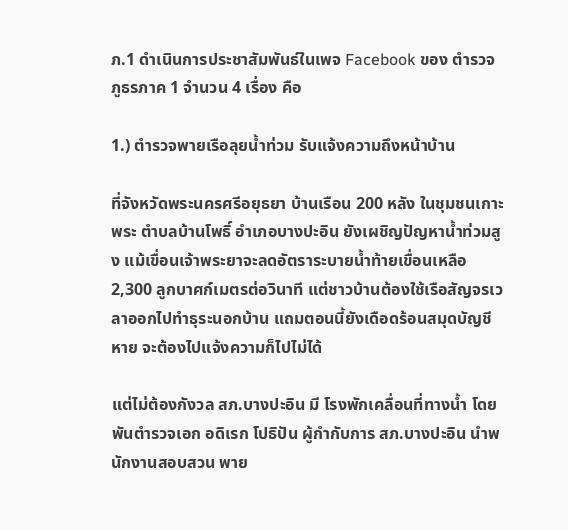ภ.1 ดำเนินการประชาสัมพันธ์ในเพจ Facebook ของ ตำรวจภูธรภาค 1 จำนวน 4 เรื่อง คือ

1.) ตำรวจพายเรือลุยน้ำท่วม รับแจ้งความถึงหน้าบ้าน

ที่จังหวัดพระนครศรีอยุธยา บ้านเรือน 200 หลัง ในชุมชนเกาะพระ ตำบลบ้านโพธิ์ อำเภอบางปะอิน ยังเผชิญปัญหาน้ำท่วมสูง แม้เขื่อนเจ้าพระยาจะลดอัตราระบายน้ำท้ายเขื่อนเหลือ 2,300 ลูกบาศก์เมตรต่อวินาที แต่ชาวบ้านต้องใช้เรือสัญจรเวลาออกไปทำธุระนอกบ้าน แถมตอนนี้ยังเดือดร้อนสมุดบัญชีหาย จะต้องไปแจ้งความก็ไปไม่ได้

แต่ไม่ต้องกังวล สภ.บางปะอิน มี โรงพักเคลื่อนที่ทางน้ำ โดยพันตำรวจเอก อดิเรก โปธิปัน ผู้กำกับการ สภ.บางปะอิน นำพนักงานสอบสวน พาย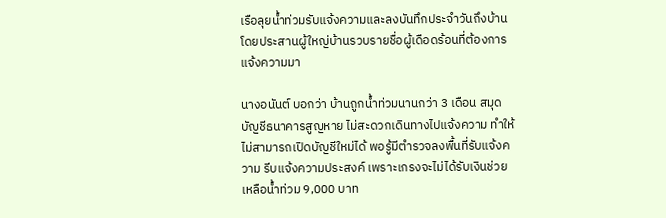เรือลุยน้ำท่วมรับแจ้งความและลงบันทึกประจำวันถึงบ้าน โดยประสานผู้ใหญ่บ้านรวบรายชื่อผู้เดือดร้อนที่ต้องการแจ้งความมา

นางอนันต์ บอกว่า บ้านถูกน้ำท่วมนานกว่า 3 เดือน สมุดบัญชีธนาคารสูญหาย ไม่สะดวกเดินทางไปแจ้งความ ทำให้ไม่สามารถเปิดบัญชีใหม่ได้ พอรู้มีตำรวจลงพื้นที่รับแจ้งความ รีบแจ้งความประสงค์ เพราะเกรงจะไม่ได้รับเงินช่วยเหลือน้ำท่วม 9,000 บาท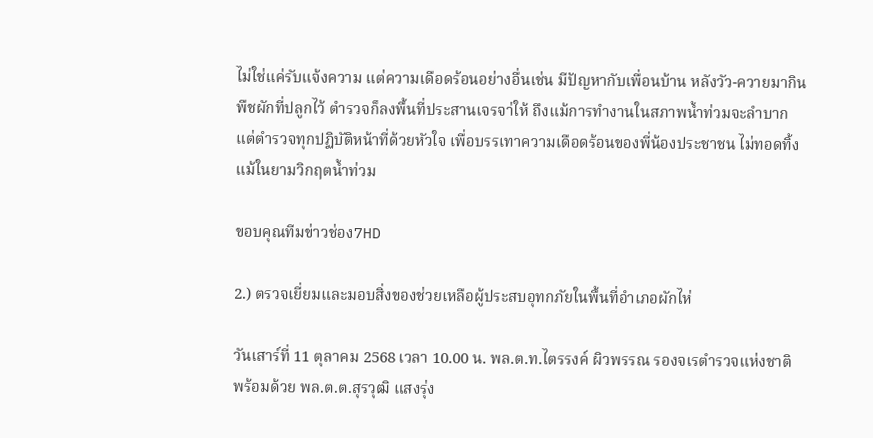ไม่ใช่แค่รับแจ้งความ แต่ความเดือดร้อนอย่างอื่นเช่น มีปัญหากับเพื่อนบ้าน หลังวัว-ควายมากินพืชผักที่ปลูกไว้ ตำรวจก็ลงพื้นที่ประสานเจรจา่ให้ ถึงแม้การทำงานในสภาพน้ำท่วมจะลำบาก แต่ตำรวจทุกปฏิบัติหน้าที่ด้วยหัวใจ เพื่อบรรเทาความเดือดร้อนของพี่น้องประชาชน ไม่ทอดทิ้งแม้ในยามวิกฤตน้ำท่วม

ขอบคุณทีมข่าวช่อง7HD

2.) ตรวจเยี่ยมและมอบสิ่งของช่วยเหลือผู้ประสบอุทกภัยในพื้นที่อำเภอผักไห่

วันเสาร์ที่ 11 ตุลาคม 2568 เวลา 10.00 น. พล.ต.ท.ไตรรงค์ ผิวพรรณ รองจเรตำรวจแห่งชาติ พร้อมด้วย พล.ต.ต.สุรวุฒิ แสงรุ่ง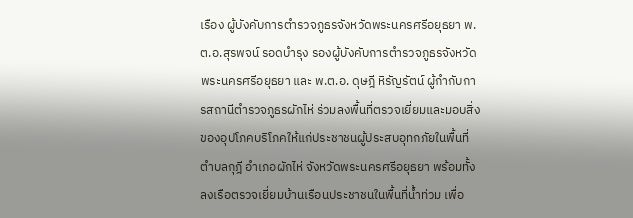เรือง ผู้บังคับการตำรวจภูธรจังหวัดพระนครศรีอยุธยา พ.ต.อ.สุรพจน์ รอดบำรุง รองผู้บังคับการตำรวจภูธรจังหวัดพระนครศรีอยุธยา และ พ.ต.อ. ดุษฎี หิรัญรัตน์ ผู้กำกับการสถานีตำรวจภูธรผักไห่ ร่วมลงพื้นที่ตรวจเยี่ยมและมอบสิ่งของอุปโภคบริโภคให้แก่ประชาชนผู้ประสบอุทกภัยในพื้นที่ตำบลกุฎี อำเภอผักไห่ จังหวัดพระนครศรีอยุธยา พร้อมทั้งลงเรือตรวจเยี่ยมบ้านเรือนประชาชนในพื้นที่น้ำท่วม เพื่อ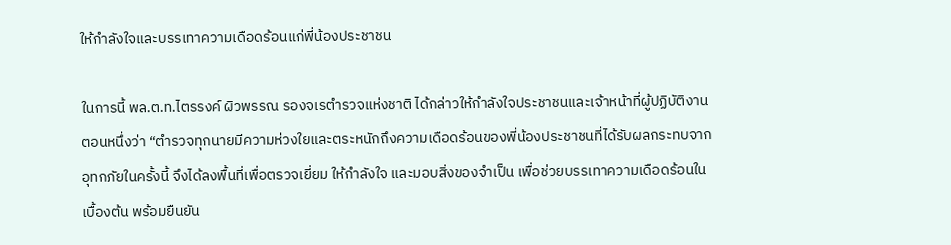ให้กำลังใจและบรรเทาความเดือดร้อนแก่พี่น้องประชาชน

ในการนี้ พล.ต.ท.ไตรรงค์ ผิวพรรณ รองจเรตำรวจแห่งชาติ ได้กล่าวให้กำลังใจประชาชนและเจ้าหน้าที่ผู้ปฏิบัติงานตอนหนึ่งว่า “ตำรวจทุกนายมีความห่วงใยและตระหนักถึงความเดือดร้อนของพี่น้องประชาชนที่ได้รับผลกระทบจากอุทกภัยในครั้งนี้ จึงได้ลงพื้นที่เพื่อตรวจเยี่ยม ให้กำลังใจ และมอบสิ่งของจำเป็น เพื่อช่วยบรรเทาความเดือดร้อนในเบื้องต้น พร้อมยืนยัน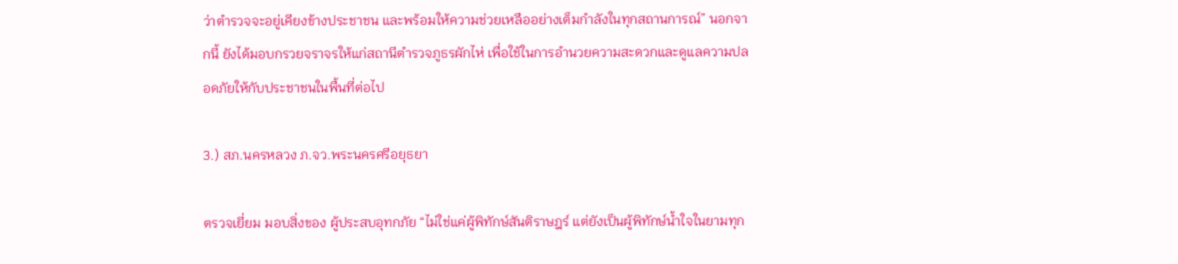ว่าตำรวจจะอยู่เคียงข้างประชาชน และพร้อมให้ความช่วยเหลืออย่างเต็มกำลังในทุกสถานการณ์” นอกจากนี้ ยังได้มอบกรวยจราจรให้แก่สถานีตำรวจภูธรผักไห่ เพื่อใช้ในการอำนวยความสะดวกและดูแลความปลอดภัยให้กับประชาชนในพื้นที่ต่อไป

3.) สภ.นครหลวง ภ.จว.พระนครศรีอยุธยา

ตรวจเยี่ยม มอบสิ่งของ ผู้ประสบอุทกภัย “ไม่ใช่แค่ผู้พิทักษ์สันติราษฎร์ แต่ยังเป็นผู้พิทักษ์น้ำใจในยามทุก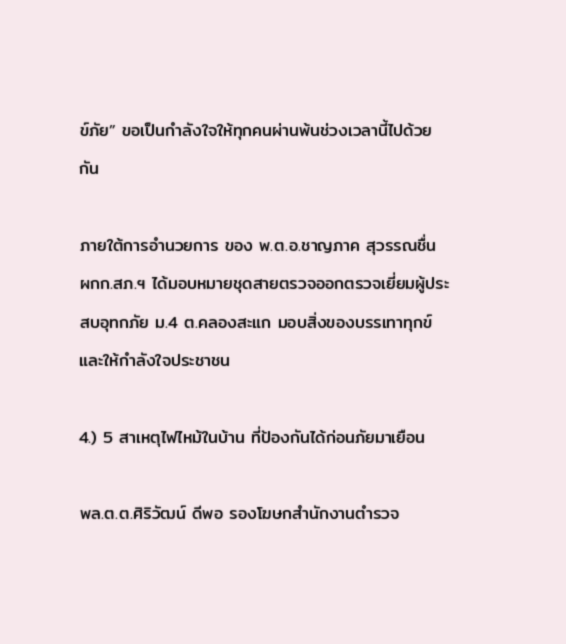ข์ภัย” ขอเป็นกำลังใจให้ทุกคนผ่านพ้นช่วงเวลานี้ไปด้วยกัน

ภายใต้การอำนวยการ ของ พ.ต.อ.ชาญภาค สุวรรณชื่น ผกก.สภ.ฯ ได้มอบหมายชุดสายตรวจออกตรวจเยี่ยมผู้ประสบอุทกภัย ม.4 ต.คลองสะแก มอบสิ่งของบรรเทาทุกข์และให้กำลังใจประชาชน

4.) 5 สาเหตุไฟไหม้ในบ้าน ที่ป้องกันได้ก่อนภัยมาเยือน

พล.ต.ต.ศิริวัฒน์ ดีพอ รองโฆษกสำนักงานตำรวจ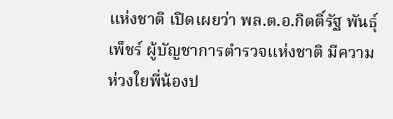แห่งชาติ เปิดเผยว่า พล.ต.อ.กิตติ์รัฐ พันธุ์เพ็ชร์ ผู้บัญชาการตำรวจแห่งชาติ มีความห่วงใยพี่น้องป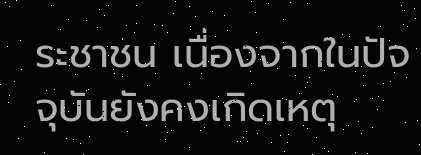ระชาชน เนื่องจากในปัจจุบันยังคงเกิดเหตุ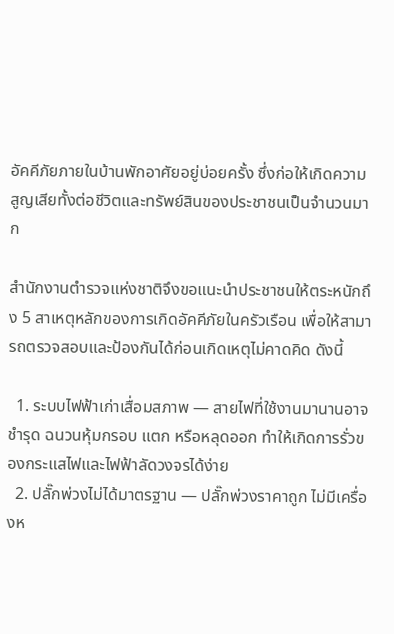อัคคีภัยภายในบ้านพักอาศัยอยู่บ่อยครั้ง ซึ่งก่อให้เกิดความสูญเสียทั้งต่อชีวิตและทรัพย์สินของประชาชนเป็นจำนวนมาก

สำนักงานตำรวจแห่งชาติจึงขอแนะนำประชาชนให้ตระหนักถึง 5 สาเหตุหลักของการเกิดอัคคีภัยในครัวเรือน เพื่อให้สามารถตรวจสอบและป้องกันได้ก่อนเกิดเหตุไม่คาดคิด ดังนี้

  1. ระบบไฟฟ้าเก่าเสื่อมสภาพ — สายไฟที่ใช้งานมานานอาจชำรุด ฉนวนหุ้มกรอบ แตก หรือหลุดออก ทำให้เกิดการรั่วของกระแสไฟและไฟฟ้าลัดวงจรได้ง่าย
  2. ปลั๊กพ่วงไม่ได้มาตรฐาน — ปลั๊กพ่วงราคาถูก ไม่มีเครื่องห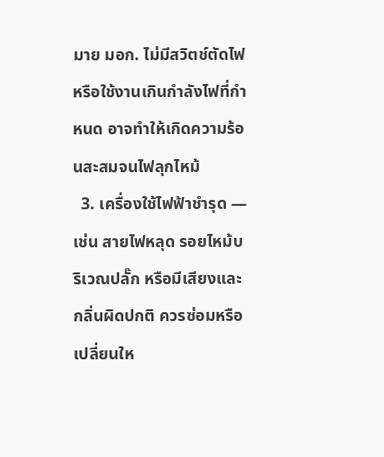มาย มอก. ไม่มีสวิตช์ตัดไฟ หรือใช้งานเกินกำลังไฟที่กำหนด อาจทำให้เกิดความร้อนสะสมจนไฟลุกไหม้
  3. เครื่องใช้ไฟฟ้าชำรุด — เช่น สายไฟหลุด รอยไหม้บริเวณปลั๊ก หรือมีเสียงและกลิ่นผิดปกติ ควรซ่อมหรือเปลี่ยนให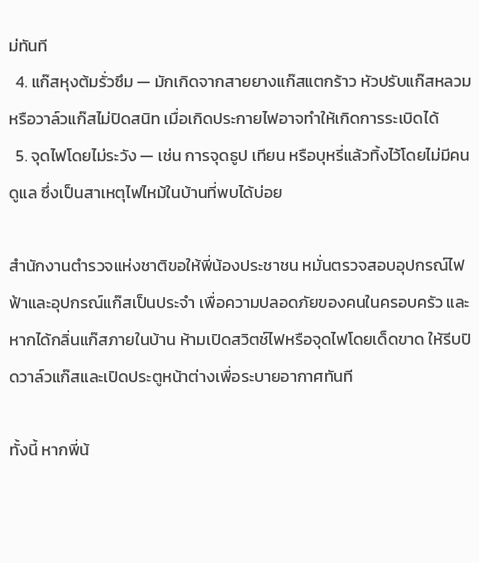ม่ทันที
  4. แก๊สหุงต้มรั่วซึม — มักเกิดจากสายยางแก๊สแตกร้าว หัวปรับแก๊สหลวม หรือวาล์วแก๊สไม่ปิดสนิท เมื่อเกิดประกายไฟอาจทำให้เกิดการระเบิดได้
  5. จุดไฟโดยไม่ระวัง — เช่น การจุดธูป เทียน หรือบุหรี่แล้วทิ้งไว้โดยไม่มีคนดูแล ซึ่งเป็นสาเหตุไฟไหม้ในบ้านที่พบได้บ่อย

สำนักงานตำรวจแห่งชาติขอให้พี่น้องประชาชน หมั่นตรวจสอบอุปกรณ์ไฟฟ้าและอุปกรณ์แก๊สเป็นประจำ เพื่อความปลอดภัยของคนในครอบครัว และหากได้กลิ่นแก๊สภายในบ้าน ห้ามเปิดสวิตช์ไฟหรือจุดไฟโดยเด็ดขาด ให้รีบปิดวาล์วแก๊สและเปิดประตูหน้าต่างเพื่อระบายอากาศทันที

ทั้งนี้ หากพี่น้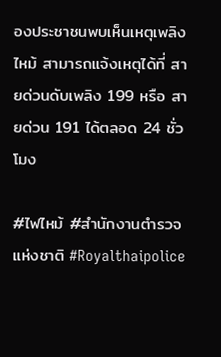องประชาชนพบเห็นเหตุเพลิงไหม้ สามารถแจ้งเหตุได้ที่ สายด่วนดับเพลิง 199 หรือ สายด่วน 191 ได้ตลอด 24 ชั่วโมง

#ไฟไหม้ #สํานักงานตํารวจแห่งชาติ #Royalthaipolice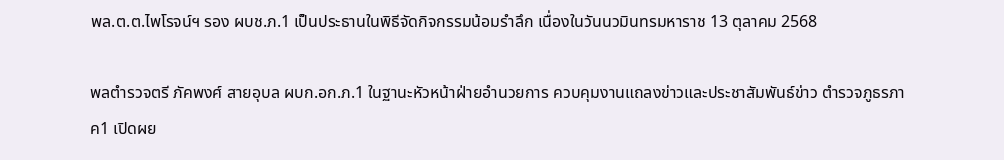พล.ต.ต.ไพโรจน์ฯ รอง ผบช.ภ.1 เป็นประธานในพิธีจัดกิจกรรมน้อมรำลึก เนื่องในวันนวมินทรมหาราช 13 ตุลาคม 2568

พลตำรวจตรี ภัคพงศ์ สายอุบล ผบก.อก.ภ.1 ในฐานะหัวหน้าฝ่ายอำนวยการ ควบคุมงานแถลงข่าวและประชาสัมพันธ์ข่าว ตำรวจภูธรภาค1 เปิดผย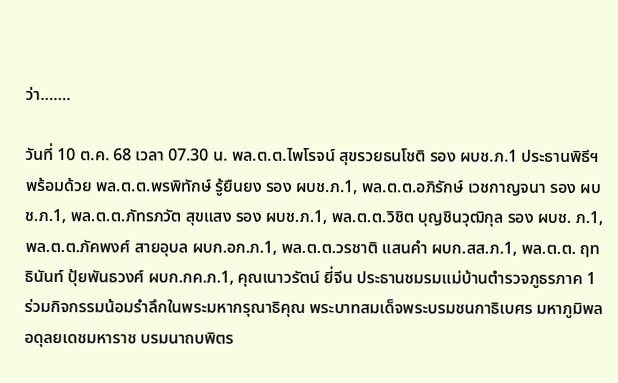ว่า…….

วันที่ 10 ต.ค. 68 เวลา 07.30 น. พล.ต.ต.ไพโรจน์ สุขรวยธนโชติ รอง ผบช.ภ.1 ประธานพิธีฯ พร้อมด้วย พล.ต.ต.พรพิทักษ์ รู้ยืนยง รอง ผบช.ภ.1, พล.ต.ต.อภิรักษ์ เวชกาญจนา รอง ผบช.ภ.1, พล.ต.ต.ภัทรภวัต สุขแสง รอง ผบช.ภ.1, พล.ต.ต.วิชิต บุญชินวุฒิกุล รอง ผบช. ภ.1, พล.ต.ต.ภัคพงศ์ สายอุบล ผบก.อก.ภ.1, พล.ต.ต.วรชาติ แสนคำ ผบก.สส.ภ.1, พล.ต.ต. ฤทธินันท์ ปุ้ยพันธวงศ์ ผบก.กค.ภ.1, คุณเนาวรัตน์ ยี่จีน ประธานชมรมแม่บ้านตำรวจภูธรภาค 1 ร่วมกิจกรรมน้อมรำลึกในพระมหากรุณาธิคุณ พระบาทสมเด็จพระบรมชนกาธิเบศร มหาภูมิพลอดุลยเดชมหาราช บรมนาถบพิตร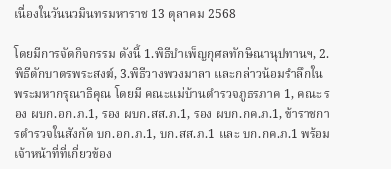เนื่องในวันนวมินทรมหาราช 13 ตุลาคม 2568

โดยมีการจัดกิจกรรม ดังนี้ 1.พิธีบำเพ็ญกุศลทักษิณานุปทานฯ, 2.พิธีตักบาตรพระสงฆ์, 3.พิธีวางพวงมาลา และกล่าวน้อมรำลึกในพระมหากรุณาธิคุณ โดยมี คณะแม่บ้านตำรวจภูธรภาค 1, คณะ รอง ผบก.อก.ภ.1, รอง ผบก.สส.ภ.1, รอง ผบก.กค.ภ.1, ข้าราชการตำรวจในสังกัด บก.อก.ภ.1, บก.สส.ภ.1 และ บก.กค.ภ.1 พร้อมเจ้าหน้าที่ที่เกี่ยวข้อง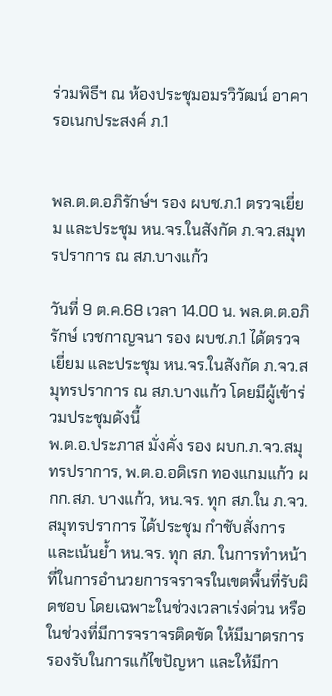ร่วมพิธีฯ ณ ห้องประชุมอมรวิวัฒน์ อาคารอเนกประสงค์ ภ.1


พล.ต.ต.อภิรักษ์ฯ รอง ผบช.ภ.1 ตรวจเยี่ยม และประชุม หน.จร.ในสังกัด ภ.จว.สมุทรปราการ ณ สภ.บางแก้ว

วันที่ 9 ต.ค.68 เวลา 14.00 น. พล.ต.ต.อภิรักษ์ เวชกาญจนา รอง ผบช.ภ.1 ได้ตรวจเยี่ยม และประชุม หน.จร.ในสังกัด ภ.จว.สมุทรปราการ ณ สภ.บางแก้ว โดยมีผู้เข้าร่วมประชุมดังนี้
พ.ต.อ.ประภาส มั่งคั่ง รอง ผบก.ภ.จว.สมุทรปราการ, พ.ต.อ.อดิเรก ทองแกมแก้ว ผกก.สภ. บางแก้ว, หน.จร. ทุก สภ.ใน ภ.จว.สมุทรปราการ ได้ประชุม กำชับสั่งการและเน้นย้ำ หน.จร. ทุก สภ. ในการทำหน้าที่ในการอำนวยการจราจรในเขตพื้นที่รับผิดชอบ โดยเฉพาะในช่วงเวลาเร่งด่วน หรือในช่วงที่มีการจราจรติดขัด ให้มีมาตรการรองรับในการแก้ไขปัญหา และให้มีกา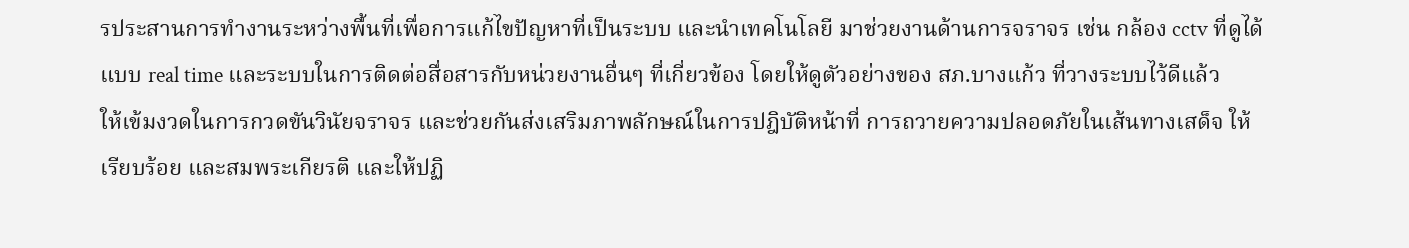รประสานการทำงานระหว่างพื้นที่เพื่อการแก้ไขปัญหาที่เป็นระบบ และนำเทคโนโลยี มาช่วยงานด้านการจราจร เช่น กล้อง cctv ที่ดูได้แบบ real time และระบบในการติดต่อสื่อสารกับหน่วยงานอื่นๆ ที่เกี่ยวข้อง โดยให้ดูตัวอย่างของ สภ.บางแก้ว ที่วางระบบไว้ดีแล้ว
ให้เข้มงวดในการกวดขันวินัยจราจร และช่วยกันส่งเสริมภาพลักษณ์ในการปฎิบัติหน้าที่ การถวายความปลอดภัยในเส้นทางเสด็จ ให้เรียบร้อย และสมพระเกียรติ และให้ปฏิ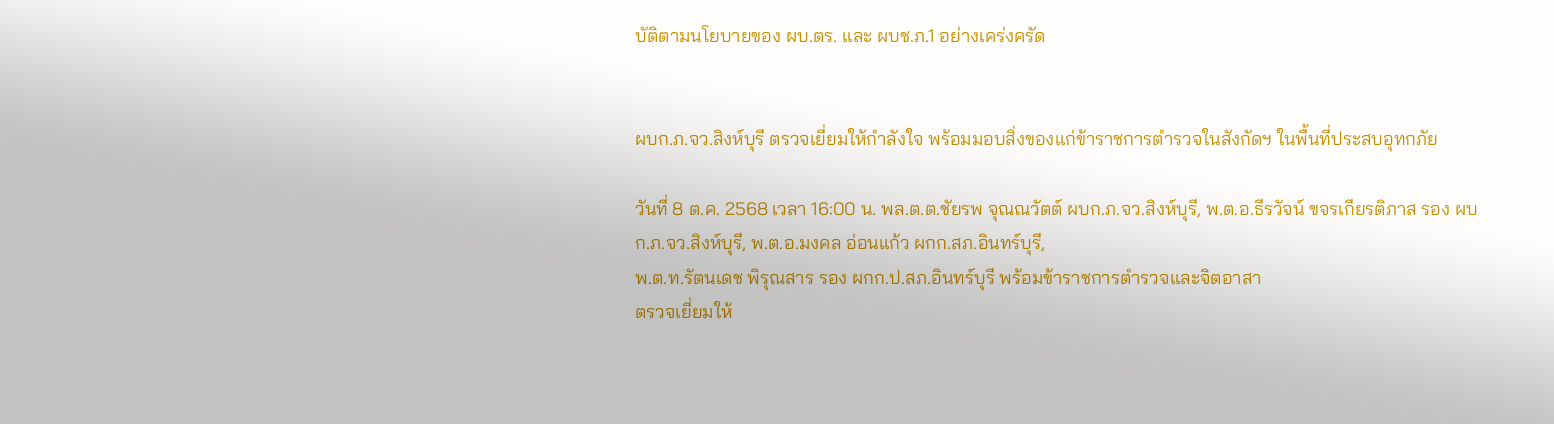บัติตามนโยบายของ ผบ.ตร. และ ผบช.ภ.1 อย่างเคร่งครัด


ผบก.ภ.จว.สิงห์บุรี ตรวจเยี่ยมให้กำลังใจ พร้อมมอบสิ่งของแก่ข้าราชการตำรวจในสังกัดฯ ในพื้นที่ประสบอุทกภัย

วันที่ 8 ต.ค. 2568 เวลา 16:00 น. พล.ต.ต.ชัยรพ จุณณวัตต์ ผบก.ภ.จว.สิงห์บุรี, พ.ต.อ.ธีรวัจน์ ขจรเกียรติภาส รอง ผบก.ภ.จว.สิงห์บุรี, พ.ต.อ.มงคล อ่อนแก้ว ผกก.สภ.อินทร์บุรี,
พ.ต.ท.รัตนเดช พิรุณสาร รอง ผกก.ป.สภ.อินทร์บุรี พร้อมข้าราชการตำรวจและจิตอาสา
ตรวจเยี่ยมให้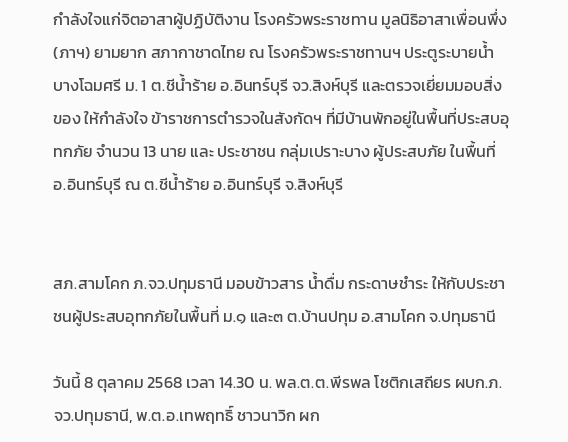กำลังใจแก่จิตอาสาผู้ปฏิบัติงาน โรงครัวพระราชทาน มูลนิธิอาสาเพื่อนพึ่ง (ภาฯ) ยามยาก สภากาชาดไทย ณ โรงครัวพระราชทานฯ ประตูระบายน้ำบางโฉมศรี ม. 1 ต.ชีน้ำร้าย อ.อินทร์บุรี จว.สิงห์บุรี และตรวจเยี่ยมมอบสิ่งของ ให้กำลังใจ ข้าราชการตำรวจในสังกัดฯ ที่มีบ้านพักอยู่ในพื้นที่ประสบอุทกภัย จำนวน 13 นาย และ ประชาชน กลุ่มเปราะบาง ผู้ประสบภัย ในพื้นที่ อ.อินทร์บุรี ณ ต.ชีน้ำร้าย อ.อินทร์บุรี จ.สิงห์บุรี


สภ.สามโคก ภ.จว.ปทุมธานี มอบข้าวสาร น้ำดื่ม กระดาษชำระ ให้กับประชาชนผู้ประสบอุทกภัยในพื้นที่ ม.๑ และ๓ ต.บ้านปทุม อ.สามโคก จ.ปทุมธานี

วันนี้ 8 ตุลาคม 2568 เวลา 14.30 น. พล.ต.ต.พีรพล โชติกเสถียร ผบก.ภ.จว.ปทุมธานี, พ.ต.อ.เทพฤทธิ์ ชาวนาวิก ผก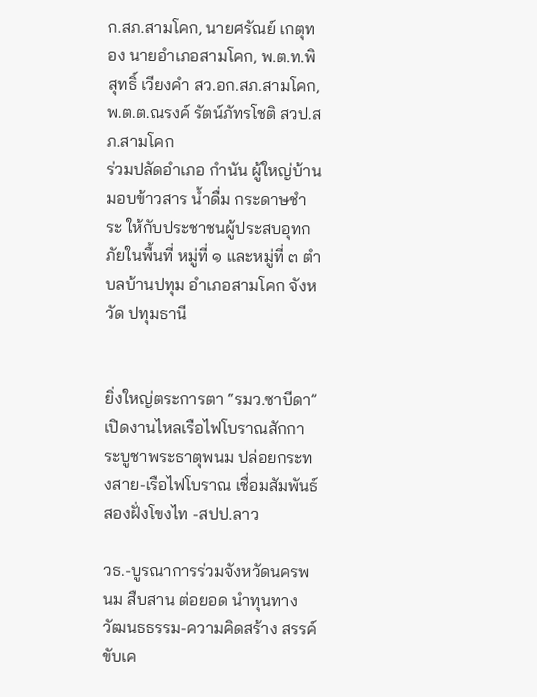ก.สภ.สามโคก, นายศรัณย์ เกตุทอง นายอำเภอสามโคก, พ.ต.ท.พิสุทธิ์ เวียงคำ สว.อก.สภ.สามโคก, พ.ต.ต.ณรงค์ รัตน์ภัทรโชติ สวป.สภ.สามโคก
ร่วมปลัดอำเภอ กำนัน ผู้ใหญ่บ้าน มอบข้าวสาร น้ำดื่ม กระดาษชำระ ให้กับประชาชนผู้ประสบอุทกภัยในพื้นที่ หมู่ที่ ๑ และหมู่ที่ ๓ ตำบลบ้านปทุม อำเภอสามโคก จังหวัด ปทุมธานี


ยิ่งใหญ่ตระการตา “รมว.ซาบีดา” เปิดงานไหลเรือไฟโบราณสักการะบูชาพระธาตุพนม ปล่อยกระทงสาย-เรือไฟโบราณ เชื่อมสัมพันธ์สองฝั่งโขงไท -สปป.ลาว

วธ.-บูรณาการร่วมจังหวัดนครพนม สืบสาน ต่อยอด นำทุนทางวัฒนธธรรม-ความคิดสร้าง สรรค์ขับเค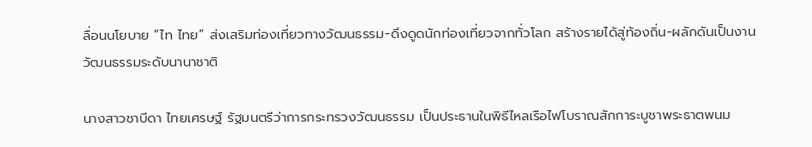ลื่อนนโยบาย “ไท ไทย” ส่งเสริมท่องเที่ยวทางวัฒนธรรม-ดึงดูดนักท่องเที่ยวจากทั่วโลก สร้างรายได้สู่ท้องถิ่น-ผลักดันเป็นงานวัฒนธรรมระดับนานาชาติ

นางสาวชาบีดา ไทยเศรษฐ์ รัฐมนตรีว่าการกระทรวงวัฒนธรรม เป็นประธานในพิธีไหลเรือไฟโบราณสักการะบูชาพระธาตพนม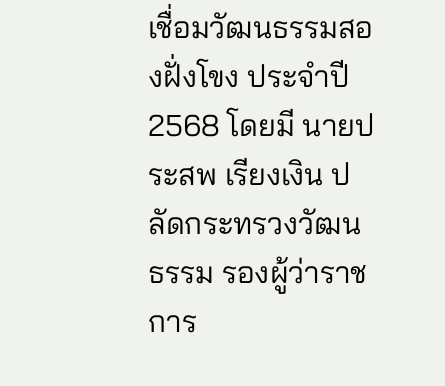เชื่อมวัฒนธรรมสองฝั่งโขง ประจำปี 2568 โดยมี นายประสพ เรียงเงิน ปลัดกระทรวงวัฒนธรรม รองผู้ว่าราชการ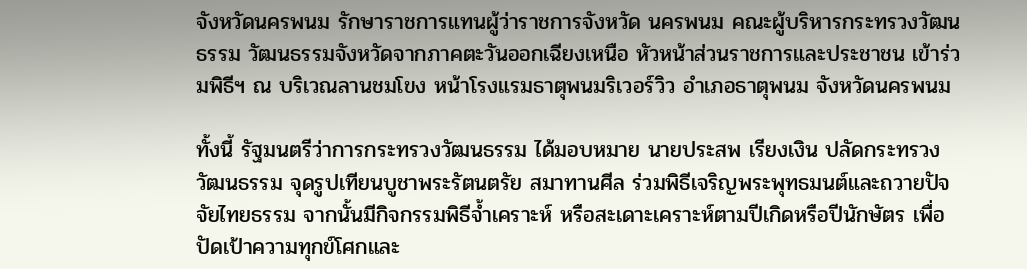จังหวัดนครพนม รักษาราชการแทนผู้ว่าราชการจังหวัด นครพนม คณะผู้บริหารกระทรวงวัฒนธรรม วัฒนธรรมจังหวัดจากภาคตะวันออกเฉียงเหนือ หัวหน้าส่วนราชการและประชาชน เข้าร่วมพิธีฯ ณ บริเวณลานชมโขง หน้าโรงแรมธาตุพนมริเวอร์วิว อำเภอธาตุพนม จังหวัดนครพนม

ทั้งนี้ รัฐมนตรีว่าการกระทรวงวัฒนธรรม ได้มอบหมาย นายประสพ เรียงเงิน ปลัดกระทรวงวัฒนธรรม จุดรูปเทียนบูชาพระรัตนตรัย สมาทานศีล ร่วมพิธีเจริญพระพุทธมนต์และถวายปัจจัยไทยธรรม จากนั้นมีกิจกรรมพิธีจ้ำเคราะห์ หรือสะเดาะเคราะห์ตามปีเกิดหรือปีนักษัตร เพื่อปัดเป้าความทุกข์โศกและ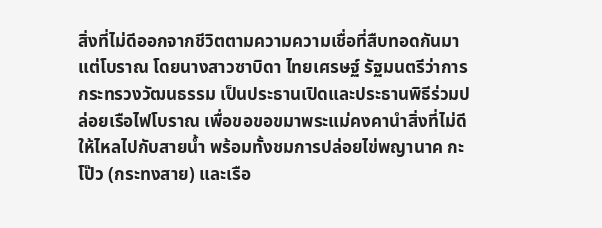สิ่งที่ไม่ดีออกจากชีวิตตามความความเชื่อที่สืบทอดกันมาแต่โบราณ โดยนางสาวซาบิดา ไทยเศรษฐ์ รัฐมนตรีว่าการกระทรวงวัฒนธรรม เป็นประธานเปิดและประธานพิธีร่วมปล่อยเรือไฟโบราณ เพื่อขอขอขมาพระแม่คงคานำสิ่งที่ไม่ดีให้ไหลไปกับสายน้ำ พร้อมทั้งชมการปล่อยไข่พญานาค กะโป๊ว (กระทงสาย) และเรือ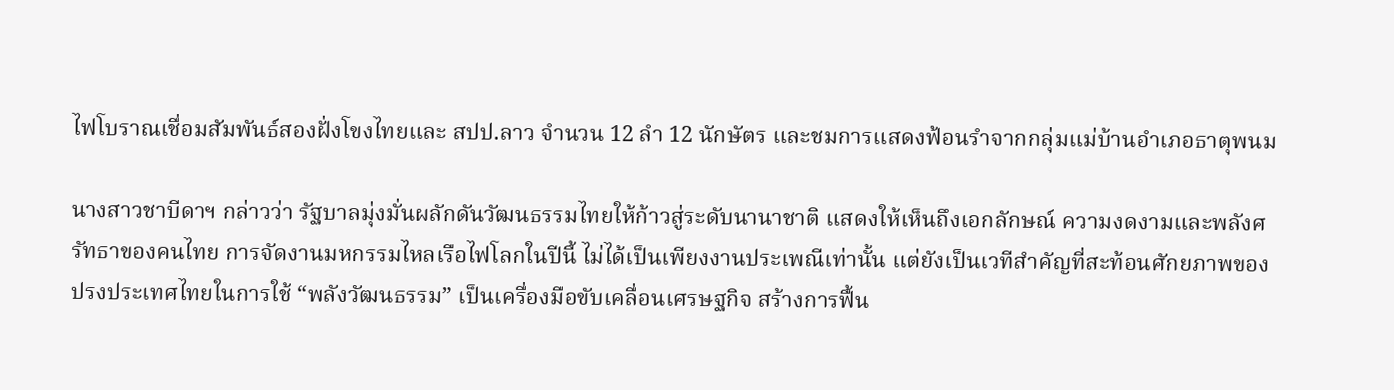ไฟโบราณเชื่อมสัมพันธ์สองฝั่งโขงไทยและ สปป.ลาว จำนวน 12 ลำ 12 นักษัตร และชมการแสดงฟ้อนรำจากกลุ่มแม่บ้านอำเภอธาตุพนม

นางสาวชาบีดาฯ กล่าวว่า รัฐบาลมุ่งมั่นผลักดันวัฒนธรรมไทยให้ก้าวสู่ระดับนานาชาติ แสดงให้เห็นถึงเอกลักษณ์ ความงดงามและพลังศรัทธาของคนไทย การจัดงานมหกรรมไหลเรือไฟโลกในปีนี้ ไม่ได้เป็นเพียงงานประเพณีเท่านั้น แต่ยังเป็นเวทีสำคัญที่สะท้อนศักยภาพของปรงประเทศไทยในการใช้ “พลังวัฒนธรรม” เป็นเครื่องมือขับเคลื่อนเศรษฐกิจ สร้างการฟื้น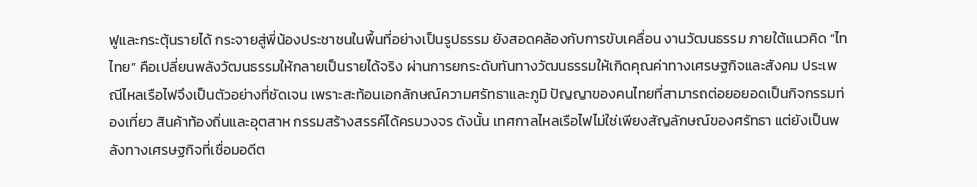ฟูและกระตุ้นรายได้ กระจายสู่พี่น้องประชาชนในพื้นที่อย่างเป็นรูปธรรม ยังสอดคล้องกับการขับเคลื่อน งานวัฒนธรรม ภายใต้แนวคิด “ไท ไทย” คือเปลี่ยนพลังวัฒนธรรมให้กลายเป็นรายได้จริง ผ่านการยกระดับทันทางวัฒนธรรมให้เกิดคุณค่าทางเศรษฐกิจและสังคม ประเพณีไหลเรือไฟจึงเป็นตัวอย่างที่ชัดเจน เพราะสะท้อนเอกลักษณ์ความศรัทธาและภูมิ ปัญญาของคนไทยที่สามารถต่อยอยอดเป็นกิจกรรมท่องเที่ยว สินค้าท้องถิ่นและอุตสาห กรรมสร้างสรรค์ได้ครบวงจร ดังนั้น เทศกาลไหลเรือไฟไม่ใช่เพียงสัญลักษณ์ของศรัทธา แต่ยังเป็นพลังทางเศรษฐกิจที่เชื่อมอดีต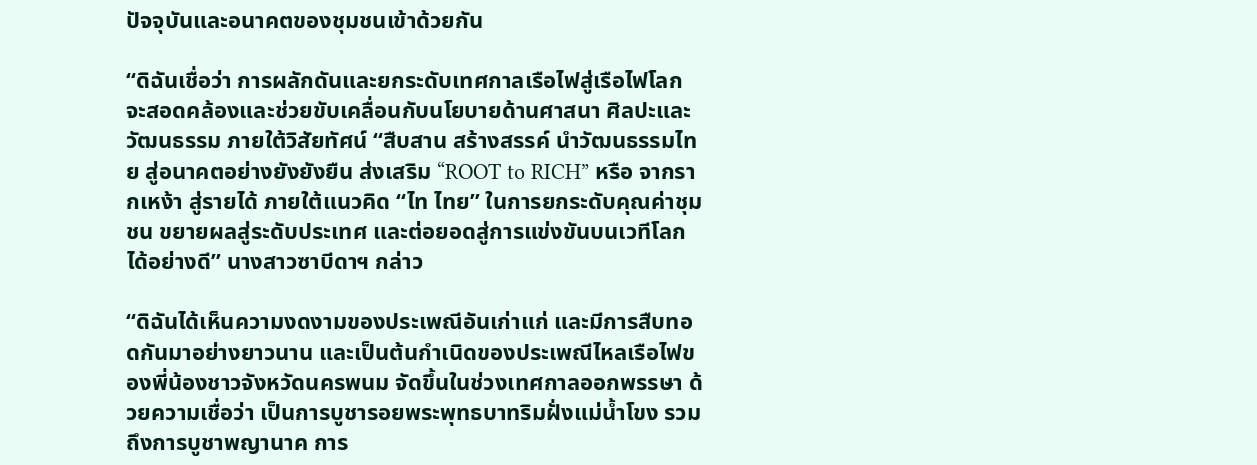ปัจจุบันและอนาคตของชุมชนเข้าด้วยกัน

“ดิฉันเชื่อว่า การผลักดันและยกระดับเทศกาลเรือไฟสู่เรือไฟโลก จะสอดคล้องและช่วยขับเคลื่อนกับนโยบายด้านศาสนา ศิลปะและวัฒนธรรม ภายใต้วิสัยทัศน์ “สืบสาน สร้างสรรค์ นำวัฒนธรรมไทย สู่อนาคตอย่างยังยังยืน ส่งเสริม “ROOT to RICH” หรือ จากรากเหง้า สู่รายได้ ภายใต้แนวคิด “ไท ไทย” ในการยกระดับคุณค่าชุมชน ขยายผลสู่ระดับประเทศ และต่อยอดสู่การแข่งขันบนเวทีโลกได้อย่างดี” นางสาวซาบีดาฯ กล่าว

“ดิฉันได้เห็นความงดงามของประเพณีอันเก่าแก่ และมีการสืบทอดกันมาอย่างยาวนาน และเป็นต้นกำเนิดของประเพณีไหลเรือไฟของพี่น้องชาวจังหวัดนครพนม จัดขึ้นในช่วงเทศกาลออกพรรษา ด้วยความเชื่อว่า เป็นการบูชารอยพระพุทธบาทริมฝั่งแม่น้ำโขง รวมถึงการบูชาพญานาค การ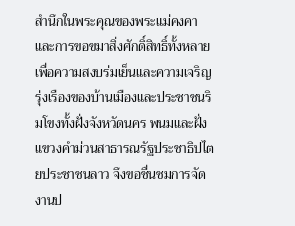สำนึกในพระคุณของพระแม่คงคา และการขอขมาสิ่งศักดิ์สิทธิ์ทั้งหลาย เพื่อความสงบร่มเย็นและความเจริญรุ่งเรืองของบ้านเมืองและประชาชนริมโขงทั้งฝั่งจังหวัดนคร พนมและฝั่งแขวงคำม่วนสาธารณรัฐประชาธิปไตยประชาชนลาว จึงขอชื่นชมการจัดงานป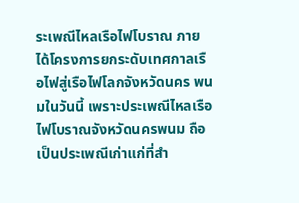ระเพณีไหลเรือไฟโบราณ ภายได้โครงการยกระดับเทศกาลเรือไฟสู่เรือไฟโลกจังหวัดนคร พนมในวันนี้ เพราะประเพณีไหลเรือไฟโบราณจังหวัดนครพนม ถือเป็นประเพณีเก่าแก่ที่สำ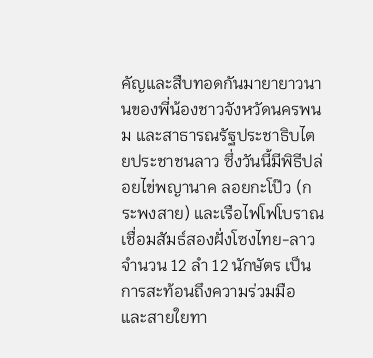คัญและสืบทอดกันมายายาวนานของพี่น้องชาวจังหวัดนครพนม และสาธารณรัฐประชาธิบไตยประชาชนลาว ซึ่งวันนี้มีพิธีปล่อยไข่พญานาค ลอยกะโป๊ว (กระพงสาย) และเรือไฟโฟโบราณเชื่อมสัมธ์สองฝั่งโซงไทย-ลาว จำนวน 12 ลำ 12 นักษัตร เป็นการสะท้อนถึงความร่วมมือ และสายใยทา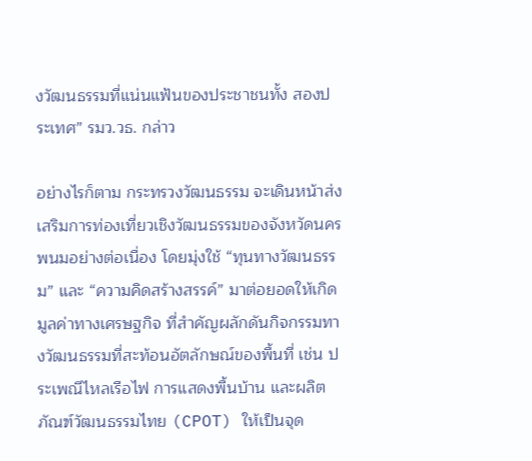งวัฒนธรรมที่แน่นแฟ้นของประชาชนทั้ง สองประเทศ” รมว.วธ. กล่าว

อย่างไรก็ตาม กระทรวงวัฒนธรรม จะเดินหน้าส่งเสริมการท่องเที่ยวเชิงวัฒนธรรมของจังหวัดนครพนมอย่างต่อเนื่อง โดยมุ่งใช้ “ทุนทางวัฒนธรรม” และ “ความคิดสร้างสรรค์” มาต่อยอดให้เกิดมูลค่าทางเศรษฐกิจ ที่สำคัญผลักดันกิจกรรมทางวัฒนธรรมที่สะท้อนอัตลักษณ์ของพื้นที่ เช่น ประเพณีไหลเรือไฟ การแสดงพื้นบ้าน และผลิตภัณฑ์วัฒนธรรมไทย (CPOT) ให้เป็นจุด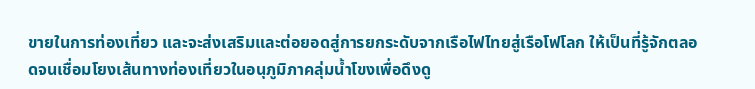ขายในการท่องเที่ยว และจะส่งเสริมและต่อยอดสู่การยกระดับจากเรือไฟไทยสู่เรือโฟโลก ให้เป็นที่รู้จักตลอดจนเชื่อมโยงเส้นทางท่องเที่ยวในอนุภูมิภาคลุ่มน้ำโขงเพื่อดึงดู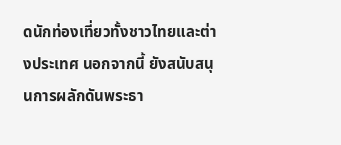ดนักท่องเที่ยวทั้งชาวไทยและต่างประเทศ นอกจากนี้ ยังสนับสนุนการผลักดันพระธา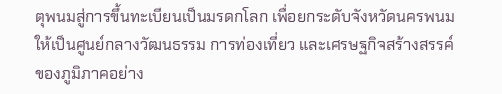ตุพนมสู่การขึ้นทะเบียนเป็นมรดกโลก เพื่อยกระดับจังหวัดนครพนมให้เป็นศูนย์กลางวัฒนธรรม การท่องเที่ยว และเศรษฐกิจสร้างสรรค์ของภูมิภาคอย่าง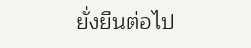ยั่งยืนต่อไป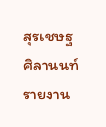สุรเชษฐ ศิลานนท์ รายงาน